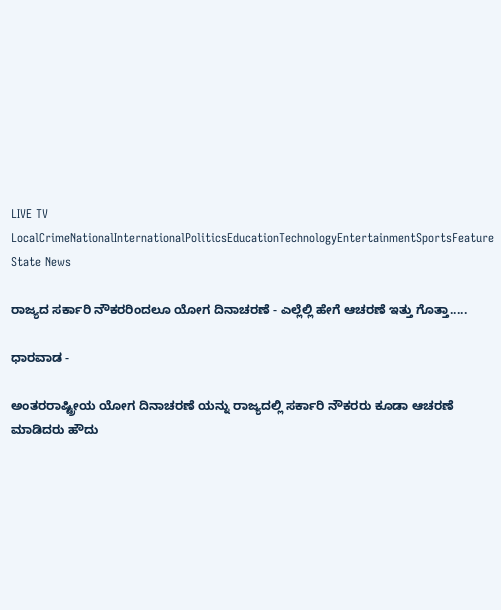LIVE TV LocalCrimeNationalInternationalPoliticsEducationTechnologyEntertainmentSportsFeature
State News

ರಾಜ್ಯದ ಸರ್ಕಾರಿ ನೌಕರರಿಂದಲೂ ಯೋಗ ದಿನಾಚರಣೆ - ಎಲ್ಲೆಲ್ಲಿ ಹೇಗೆ ಆಚರಣೆ ಇತ್ತು ಗೊತ್ತಾ.....

ಧಾರವಾಡ -

ಅಂತರರಾಷ್ಟ್ರೀಯ ಯೋಗ ದಿನಾಚರಣೆ ಯನ್ನು ರಾಜ್ಯದಲ್ಲಿ ಸರ್ಕಾರಿ ನೌಕರರು ಕೂಡಾ ಆಚರಣೆ ಮಾಡಿದರು ಹೌದು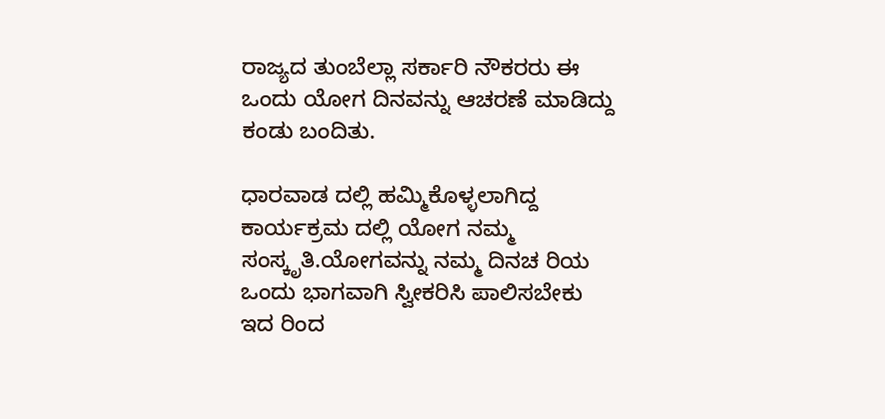ರಾಜ್ಯದ ತುಂಬೆಲ್ಲಾ ಸರ್ಕಾರಿ ನೌಕರರು ಈ ಒಂದು ಯೋಗ ದಿನವನ್ನು ಆಚರಣೆ ಮಾಡಿದ್ದು ಕಂಡು ಬಂದಿತು.

ಧಾರವಾಡ ದಲ್ಲಿ ಹಮ್ಮಿಕೊಳ್ಳಲಾಗಿದ್ದ ಕಾರ್ಯಕ್ರಮ ದಲ್ಲಿ ಯೋಗ ನಮ್ಮ ಸಂಸ್ಕೃತಿ.ಯೋಗವನ್ನು ನಮ್ಮ ದಿನಚ ರಿಯ ಒಂದು ಭಾಗವಾಗಿ ಸ್ವೀಕರಿಸಿ ಪಾಲಿಸಬೇಕು ಇದ ರಿಂದ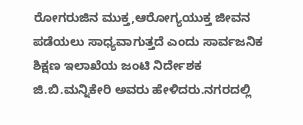ರೋಗರುಜಿನ ಮುಕ್ತ,ಆರೋಗ್ಯಯುಕ್ತ ಜೀವನ ಪಡೆಯಲು ಸಾಧ್ಯವಾಗುತ್ತದೆ ಎಂದು ಸಾರ್ವಜನಿಕ ಶಿಕ್ಷಣ ಇಲಾಖೆಯ ಜಂಟಿ ನಿರ್ದೇಶಕ ಜಿ.ಬಿ.ಮನ್ನಿಕೇರಿ ಅವರು ಹೇಳಿದರು.ನಗರದಲ್ಲಿ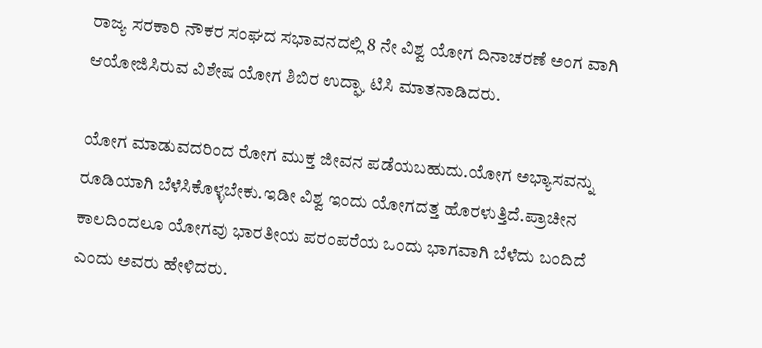ರಾಜ್ಯ ಸರಕಾರಿ ನೌಕರ ಸಂಘದ ಸಭಾವನದಲ್ಲಿ 8 ನೇ ವಿಶ್ವ ಯೋಗ ದಿನಾಚರಣೆ ಅಂಗ ವಾಗಿ ಆಯೋಜಿಸಿರುವ ವಿಶೇಷ ಯೋಗ ಶಿಬಿರ ಉದ್ಘಾ ಟಿಸಿ ಮಾತನಾಡಿದರು.

ಯೋಗ ಮಾಡುವದರಿಂದ ರೋಗ ಮುಕ್ತ ಜೀವನ ಪಡೆಯಬಹುದು.ಯೋಗ ಅಭ್ಯಾಸವನ್ನು ರೂಡಿಯಾಗಿ ಬೆಳೆಸಿಕೊಳ್ಳಬೇಕು.ಇಡೀ ವಿಶ್ವ ಇಂದು ಯೋಗದತ್ತ ಹೊರಳುತ್ತಿದೆ.ಪ್ರಾಚೀನ ಕಾಲದಿಂದಲೂ ಯೋಗವು ಭಾರತೀಯ ಪರಂಪರೆಯ ಒಂದು ಭಾಗವಾಗಿ ಬೆಳೆದು ಬಂದಿದೆ ಎಂದು ಅವರು ಹೇಳಿದರು.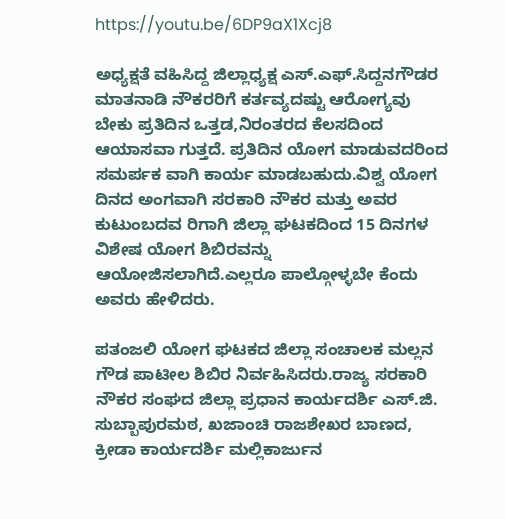https://youtu.be/6DP9aX1Xcj8

ಅಧ್ಯಕ್ಷತೆ ವಹಿಸಿದ್ದ ಜಿಲ್ಲಾಧ್ಯಕ್ಷ ಎಸ್.ಎಫ್.ಸಿದ್ದನಗೌಡರ ಮಾತನಾಡಿ ನೌಕರರಿಗೆ ಕರ್ತವ್ಯದಷ್ಟು ಆರೋಗ್ಯವು ಬೇಕು ಪ್ರತಿದಿನ ಒತ್ತಡ,ನಿರಂತರದ ಕೆಲಸದಿಂದ ಆಯಾಸವಾ ಗುತ್ತದೆ. ಪ್ರತಿದಿನ ಯೋಗ ಮಾಡುವದರಿಂದ ಸಮರ್ಪಕ ವಾಗಿ ಕಾರ್ಯ ಮಾಡಬಹುದು.ವಿಶ್ವ ಯೋಗ ದಿನದ ಅಂಗವಾಗಿ ಸರಕಾರಿ ನೌಕರ ಮತ್ತು ಅವರ ಕುಟುಂಬದವ ರಿಗಾಗಿ ಜಿಲ್ಲಾ ಘಟಕದಿಂದ 15 ದಿನಗಳ ವಿಶೇಷ ಯೋಗ ಶಿಬಿರವನ್ನು ಆಯೋಜಿಸಲಾಗಿದೆ.ಎಲ್ಲರೂ ಪಾಲ್ಗೋಳ್ಳಬೇ ಕೆಂದು ಅವರು ಹೇಳಿದರು.

ಪತಂಜಲಿ ಯೋಗ ಘಟಕದ ಜಿಲ್ಲಾ ಸಂಚಾಲಕ ಮಲ್ಲನ ಗೌಡ ಪಾಟೀಲ ಶಿಬಿರ ನಿರ್ವಹಿಸಿದರು.ರಾಜ್ಯ ಸರಕಾರಿ ನೌಕರ ಸಂಘದ ಜಿಲ್ಲಾ ಪ್ರಧಾನ ಕಾರ್ಯದರ್ಶಿ ಎಸ್.ಜಿ. ಸುಬ್ಬಾಪುರಮಠ, ಖಜಾಂಚಿ ರಾಜಶೇಖರ ಬಾಣದ, ಕ್ರೀಡಾ ಕಾರ್ಯದರ್ಶಿ ಮಲ್ಲಿಕಾರ್ಜುನ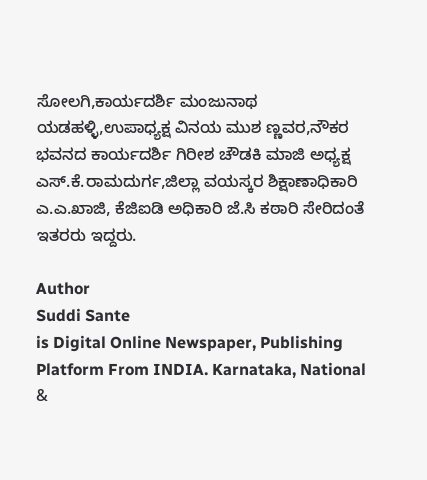ಸೋಲಗಿ,ಕಾರ್ಯದರ್ಶಿ ಮಂಜುನಾಥ ಯಡಹಳ್ಳಿ,ಉಪಾಧ್ಯಕ್ಷ ವಿನಯ ಮುಶ ಣ್ಣವರ,ನೌಕರ ಭವನದ ಕಾರ್ಯದರ್ಶಿ ಗಿರೀಶ ಚೌಡಕಿ ಮಾಜಿ ಅಧ್ಯಕ್ಷ ಎಸ್.ಕೆ‌.ರಾಮದುರ್ಗ,ಜಿಲ್ಲಾ ವಯಸ್ಕರ ಶಿಕ್ಷಾಣಾಧಿಕಾರಿ ಎ.ಎ.ಖಾಜಿ, ಕೆಜಿಐಡಿ ಅಧಿಕಾರಿ ಜೆ.ಸಿ ಕಠಾರಿ ಸೇರಿದಂತೆ ಇತರರು ಇದ್ದರು.

Author
Suddi Sante
is Digital Online Newspaper, Publishing Platform From INDIA. Karnataka, National &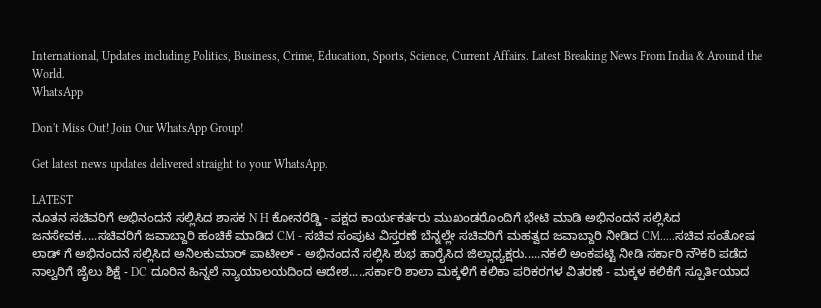International, Updates including Politics, Business, Crime, Education, Sports, Science, Current Affairs. Latest Breaking News From India & Around the World.
WhatsApp

Don't Miss Out! Join Our WhatsApp Group!

Get latest news updates delivered straight to your WhatsApp.

LATEST
ನೂತನ ಸಚಿವರಿಗೆ ಅಭಿನಂದನೆ ಸಲ್ಲಿಸಿದ ಶಾಸಕ N H ಕೋನರೆಡ್ಡಿ - ಪಕ್ಷದ ಕಾರ್ಯಕರ್ತರು ಮುಖಂಡರೊಂದಿಗೆ ಭೇಟಿ ಮಾಡಿ ಅಭಿನಂದನೆ ಸಲ್ಲಿಸಿದ ಜನಸೇವಕ.....ಸಚಿವರಿಗೆ ಜವಾಬ್ದಾರಿ ಹಂಚಿಕೆ ಮಾಡಿದ CM - ಸಚಿವ ಸಂಪುಟ ವಿಸ್ತರಣೆ ಬೆನ್ನಲ್ಲೇ ಸಚಿವರಿಗೆ ಮಹತ್ವದ ಜವಾಬ್ದಾರಿ ನೀಡಿದ CM.....ಸಚಿವ ಸಂತೋಷ ಲಾಡ್ ಗೆ ಅಭಿನಂದನೆ ಸಲ್ಲಿಸಿದ ಅನಿಲಕುಮಾರ್ ಪಾಟೀಲ್ - ಅಭಿನಂದನೆ ಸಲ್ಲಿಸಿ ಶುಭ ಹಾರೈಸಿದ ಜಿಲ್ಲಾಧ್ಯಕ್ಷರು.....ನಕಲಿ ಅಂಕಪಟ್ಟಿ ನೀಡಿ ಸರ್ಕಾರಿ ನೌಕರಿ ಪಡೆದ ನಾಲ್ವರಿಗೆ ಜೈಲು ಶಿಕ್ಷೆ - DC ದೂರಿನ ಹಿನ್ನಲೆ ನ್ಯಾಯಾಲಯದಿಂದ ಆದೇಶ.....ಸರ್ಕಾರಿ ಶಾಲಾ ಮಕ್ಕಳಿಗೆ ಕಲಿಕಾ ಪರಿಕರಗಳ ವಿತರಣೆ - ಮಕ್ಕಳ ಕಲಿಕೆಗೆ ಸ್ಪೂರ್ತಿಯಾದ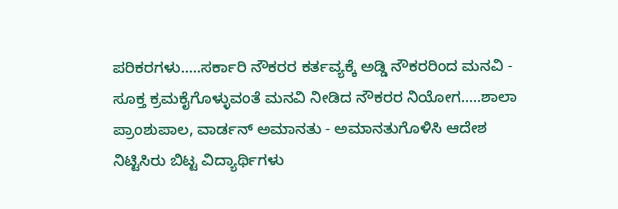ಪರಿಕರಗಳು.....ಸರ್ಕಾರಿ ನೌಕರರ ಕರ್ತವ್ಯಕ್ಕೆ ಅಡ್ಡಿ ನೌಕರರಿಂದ ಮನವಿ - ಸೂಕ್ತ ಕ್ರಮಕೈಗೊಳ್ಳುವಂತೆ ಮನವಿ ನೀಡಿದ ನೌಕರರ ನಿಯೋಗ.....ಶಾಲಾ ಪ್ರಾಂಶುಪಾಲ, ವಾರ್ಡನ್ ಅಮಾನತು - ಅಮಾನತುಗೊಳಿಸಿ ಆದೇಶ ನಿಟ್ಟಿಸಿರು ಬಿಟ್ಟ ವಿದ್ಯಾರ್ಥಿಗಳು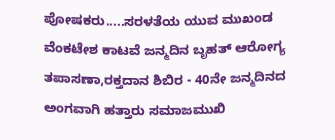ಪೋಷಕರು.....ಸರಳತೆಯ ಯುವ ಮುಖಂಡ ವೆಂಕಟೇಶ ಕಾಟವೆ ಜನ್ಮದಿನ ಬೃಹತ್ ಆರೋಗ್ಯ ತಪಾಸಣಾ,ರಕ್ತದಾನ ಶಿಬಿರ - 40ನೇ ಜನ್ಮದಿನದ ಅಂಗವಾಗಿ ಹತ್ತಾರು ಸಮಾಜಮುಖಿ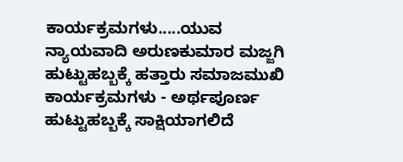ಕಾರ್ಯಕ್ರಮಗಳು.....ಯುವ ನ್ಯಾಯವಾದಿ ಅರುಣಕುಮಾರ ಮಜ್ಜಗಿ ಹುಟ್ಟುಹಬ್ಬಕ್ಕೆ ಹತ್ತಾರು ಸಮಾಜಮುಖಿ ಕಾರ್ಯಕ್ರಮಗಳು - ಅರ್ಥಪೂರ್ಣ ಹುಟ್ಟುಹಬ್ಬಕ್ಕೆ ಸಾಕ್ಷಿಯಾಗಲಿದೆ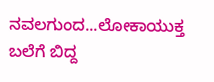ನವಲಗುಂದ...ಲೋಕಾಯುಕ್ತ ಬಲೆಗೆ ಬಿದ್ದ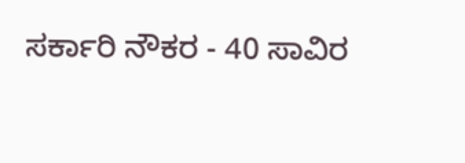ಸರ್ಕಾರಿ ನೌಕರ - 40 ಸಾವಿರ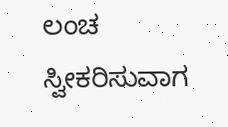ಲಂಚ ಸ್ವೀಕರಿಸುವಾಗ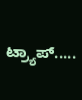ಟ್ರ್ಯಾಪ್.....